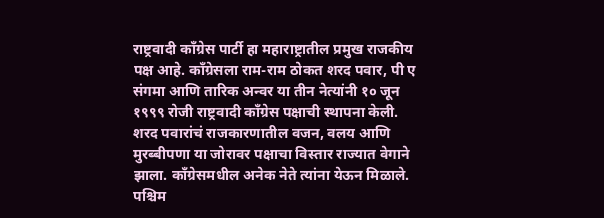राष्ट्रवादी काँग्रेस पार्टी हा महाराष्ट्रातील प्रमुख राजकीय पक्ष आहे. काँग्रेसला राम-राम ठोकत शरद पवार, पी ए संगमा आणि तारिक अन्वर या तीन नेत्यांनी १० जून १९९९ रोजी राष्ट्रवादी काँग्रेस पक्षाची स्थापना केली. शरद पवारांचं राजकारणातील वजन, वलय आणि मुरब्बीपणा या जोरावर पक्षाचा विस्तार राज्यात वेगाने झाला. काँग्रेसमधील अनेक नेते त्यांना येऊन मिळाले. पश्चिम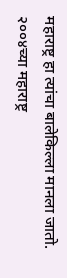महाराष्ट्र हा त्यांचा बालेकिल्ला मानला जातो. २००४च्या महाराष्ट्र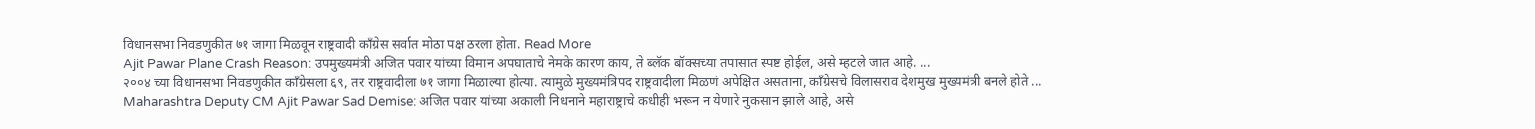विधानसभा निवडणुकीत ७१ जागा मिळवून राष्ट्रवादी काँग्रेस सर्वात मोठा पक्ष ठरला होता. Read More
Ajit Pawar Plane Crash Reason: उपमुख्यमंत्री अजित पवार यांच्या विमान अपघाताचे नेमके कारण काय, ते ब्लॅक बॉक्सच्या तपासात स्पष्ट होईल, असे म्हटले जात आहे. ...
२००४ च्या विधानसभा निवडणुकीत काँग्रेसला ६९, तर राष्ट्रवादीला ७१ जागा मिळाल्या होत्या. त्यामुळे मुख्यमंत्रिपद राष्ट्रवादीला मिळणं अपेक्षित असताना, काँग्रेसचे विलासराव देशमुख मुख्यमंत्री बनले होते ...
Maharashtra Deputy CM Ajit Pawar Sad Demise: अजित पवार यांच्या अकाली निधनाने महाराष्ट्राचे कधीही भरून न येणारे नुकसान झाले आहे, असे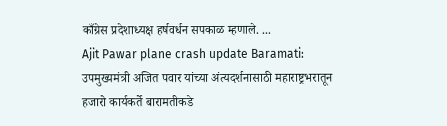काँग्रेस प्रदेशाध्यक्ष हर्षवर्धन सपकाळ म्हणाले. ...
Ajit Pawar plane crash update Baramati: उपमुख्यमंत्री अजित पवार यांच्या अंत्यदर्शनासाठी महाराष्ट्रभरातून हजारो कार्यकर्ते बारामतीकडे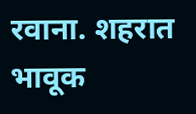रवाना. शहरात भावूक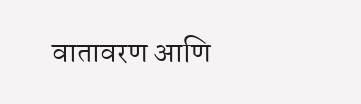वातावरण आणि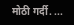मोठी गर्दी. ...